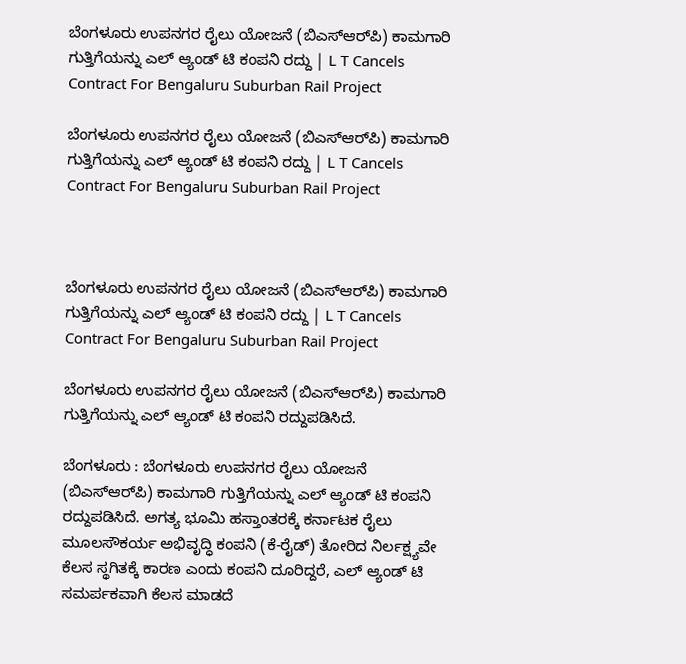ಬೆಂಗಳೂರು ಉಪನಗರ ರೈಲು ಯೋಜನೆ (ಬಿಎಸ್‌ಆರ್‌ಪಿ) ಕಾಮಗಾರಿ ಗುತ್ತಿಗೆಯನ್ನು ಎಲ್‌ ಆ್ಯಂಡ್‌ ಟಿ ಕಂಪನಿ ರದ್ದು | L T Cancels Contract For Bengaluru Suburban Rail Project

ಬೆಂಗಳೂರು ಉಪನಗರ ರೈಲು ಯೋಜನೆ (ಬಿಎಸ್‌ಆರ್‌ಪಿ) ಕಾಮಗಾರಿ ಗುತ್ತಿಗೆಯನ್ನು ಎಲ್‌ ಆ್ಯಂಡ್‌ ಟಿ ಕಂಪನಿ ರದ್ದು | L T Cancels Contract For Bengaluru Suburban Rail Project



ಬೆಂಗಳೂರು ಉಪನಗರ ರೈಲು ಯೋಜನೆ (ಬಿಎಸ್‌ಆರ್‌ಪಿ) ಕಾಮಗಾರಿ ಗುತ್ತಿಗೆಯನ್ನು ಎಲ್‌ ಆ್ಯಂಡ್‌ ಟಿ ಕಂಪನಿ ರದ್ದು | L T Cancels Contract For Bengaluru Suburban Rail Project

ಬೆಂಗಳೂರು ಉಪನಗರ ರೈಲು ಯೋಜನೆ (ಬಿಎಸ್‌ಆರ್‌ಪಿ) ಕಾಮಗಾರಿ ಗುತ್ತಿಗೆಯನ್ನು ಎಲ್‌ ಆ್ಯಂಡ್‌ ಟಿ ಕಂಪನಿ ರದ್ದುಪಡಿಸಿದೆ.

ಬೆಂಗಳೂರು : ಬೆಂಗಳೂರು ಉಪನಗರ ರೈಲು ಯೋಜನೆ (ಬಿಎಸ್‌ಆರ್‌ಪಿ) ಕಾಮಗಾರಿ ಗುತ್ತಿಗೆಯನ್ನು ಎಲ್‌ ಆ್ಯಂಡ್‌ ಟಿ ಕಂಪನಿ ರದ್ದುಪಡಿಸಿದೆ. ಅಗತ್ಯ ಭೂಮಿ ಹಸ್ತಾಂತರಕ್ಕೆ ಕರ್ನಾಟಕ ರೈಲು ಮೂಲಸೌಕರ್ಯ ಅಭಿವೃದ್ಧಿ ಕಂಪನಿ (ಕೆ-ರೈಡ್) ತೋರಿದ ನಿರ್ಲಕ್ಷ್ಯವೇ ಕೆಲಸ ಸ್ಥಗಿತಕ್ಕೆ ಕಾರಣ ಎಂದು ಕಂಪನಿ ದೂರಿದ್ದರೆ, ಎಲ್‌ ಆ್ಯಂಡ್‌ ಟಿ ಸಮರ್ಪಕವಾಗಿ ಕೆಲಸ ಮಾಡದೆ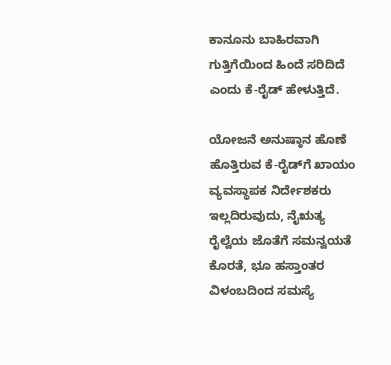ಕಾನೂನು ಬಾಹಿರವಾಗಿ ಗುತ್ತಿಗೆಯಿಂದ ಹಿಂದೆ ಸರಿದಿದೆ ಎಂದು ಕೆ-ರೈಡ್‌ ಹೇಳುತ್ತಿದೆ.

ಯೋಜನೆ ಅನುಷ್ಠಾನ ಹೊಣೆ ಹೊತ್ತಿರುವ ಕೆ-ರೈಡ್‌ಗೆ ಖಾಯಂ ವ್ಯವಸ್ಥಾಪಕ ನಿರ್ದೇಶಕರು ಇಲ್ಲದಿರುವುದು, ನೈಋತ್ಯ ರೈಲ್ವೆಯ ಜೊತೆಗೆ ಸಮನ್ವಯತೆ ಕೊರತೆ, ಭೂ ಹಸ್ತಾಂತರ ವಿಳಂಬದಿಂದ ಸಮಸ್ಯೆ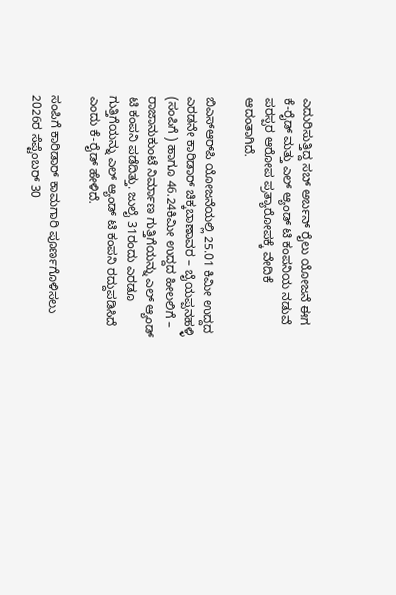ಎದುರಿಸುತ್ತಿದ್ದ ಸಬ್‌ ಅರ್ಬನ್‌ ರೈಲು ಯೋಜನೆ ಈಗ ಕೆ-ರೈಡ್‌ ಮತ್ತು ಎಲ್‌ ಆ್ಯಂಡ್‌ ಟಿ ಕಂಪನಿಯ ನಡುವೆ ಪರಸ್ಪರ ಆರೋಪ ಪ್ರತ್ಯಾರೋಪಕ್ಕೆ ವೇದಿಕೆ ಆದಂತಾಗಿದೆ.

ಬಿಎಸ್‌ಆರ್‌ಪಿ ಯೋಜನೆಯಲ್ಲಿ 25.01 ಕಿಮೀ ಉದ್ದದ ಎರಡನೇ ಕಾರಿಡಾರ್‌ ಚಿಕ್ಕಬಾಣಾವರ – ಬೈಯಪ್ಪನಹಳ್ಳಿ (ಸಂಪಿಗೆ ) ಹಾಗೂ 46.24ಕಿಮೀ ಉದ್ದದ ಹೀಲಲಿಗೆ – ರಾಜಾನುಕುಂಟೆ ನಿರ್ಮಾಣ ಗುತ್ತಿಗೆಯನ್ನು ಎಲ್‌ ಆ್ಯಂಡ್‌ ಟಿ ಕಂಪನಿ ಪಡೆದಿತ್ತು. ಜುಲೈ 31ರಂದು ಎರಡೂ ಗುತ್ತಿಗೆಯನ್ನು ಎಲ್‌ ಆ್ಯಂಡ್‌ ಟಿ ಕಂಪನಿ ರದ್ದುಪಡಿಸಿದೆ ಎಂದು ಕೆ-ರೈಡ್ ಹೇಳಿದೆ.

ಸಂಪಿಗೆ ಕಾರಿಡಾರ್‌ ಕಾಮಗಾರಿ ಪೂರ್ಣಗೊಳಿಸಲು 2026ರ ಸೆಪ್ಟೆಂಬರ್‌ 30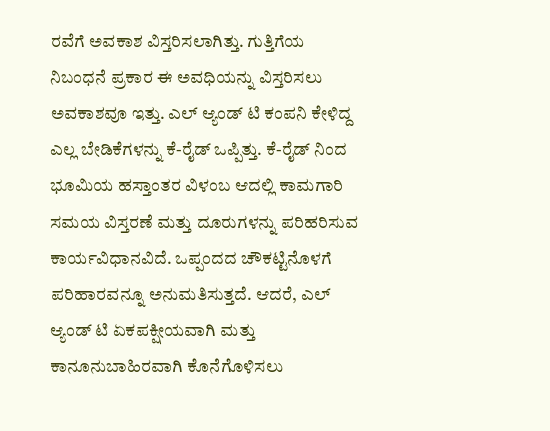ರವೆಗೆ ಅವಕಾಶ ವಿಸ್ತರಿಸಲಾಗಿತ್ತು. ಗುತ್ತಿಗೆಯ ನಿಬಂಧನೆ ಪ್ರಕಾರ ಈ ಅವಧಿಯನ್ನು ವಿಸ್ತರಿಸಲು ಅವಕಾಶವೂ ಇತ್ತು. ಎಲ್‌ ಆ್ಯಂಡ್‌ ಟಿ ಕಂಪನಿ ಕೇಳಿದ್ದ ಎಲ್ಲ ಬೇಡಿಕೆಗಳನ್ನು ಕೆ-ರೈಡ್‌ ಒಪ್ಪಿತ್ತು. ಕೆ-ರೈಡ್‌ ನಿಂದ ಭೂಮಿಯ ಹಸ್ತಾಂತರ ವಿಳಂಬ ಆದಲ್ಲಿ ಕಾಮಗಾರಿ ಸಮಯ ವಿಸ್ತರಣೆ ಮತ್ತು ದೂರುಗಳನ್ನು ಪರಿಹರಿಸುವ ಕಾರ್ಯವಿಧಾನವಿದೆ. ಒಪ್ಪಂದದ ಚೌಕಟ್ಟಿನೊಳಗೆ ಪರಿಹಾರವನ್ನೂ ಅನುಮತಿಸುತ್ತದೆ. ಆದರೆ, ಎಲ್‌ ಆ್ಯಂಡ್‌ ಟಿ ಏಕಪಕ್ಷೀಯವಾಗಿ ಮತ್ತು ಕಾನೂನುಬಾಹಿರವಾಗಿ ಕೊನೆಗೊಳಿಸಲು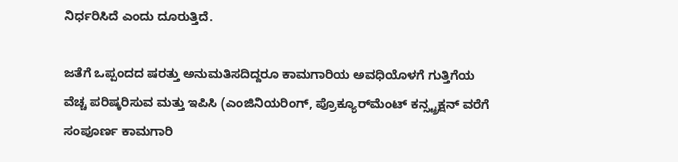ನಿರ್ಧರಿಸಿದೆ ಎಂದು ದೂರುತ್ತಿದೆ.

ಜತೆಗೆ ಒಪ್ಪಂದದ ಷರತ್ತು ಅನುಮತಿಸದಿದ್ದರೂ ಕಾಮಗಾರಿಯ ಅವಧಿಯೊಳಗೆ ಗುತ್ತಿಗೆಯ ವೆಚ್ಚ ಪರಿಷ್ಕರಿಸುವ ಮತ್ತು ಇಪಿಸಿ (ಎಂಜಿನಿಯರಿಂಗ್‌, ಪ್ರೊಕ್ಯೂರ್‌ಮೆಂಟ್‌ ಕನ್ಸ್ಟ್ರಕ್ಷನ್ ವರೆಗೆ ಸಂಪೂರ್ಣ ಕಾಮಗಾರಿ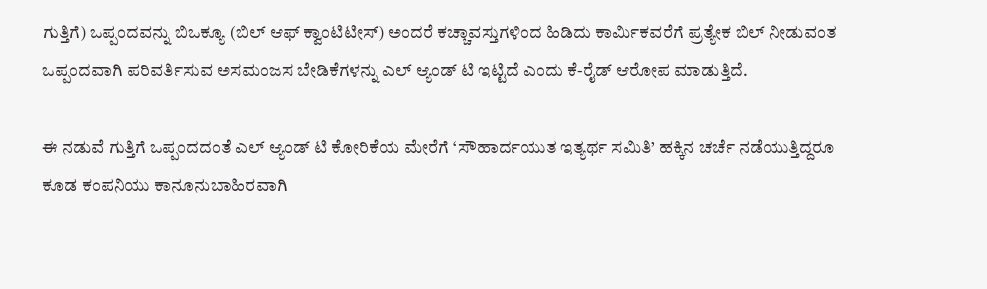ಗುತ್ತಿಗೆ) ಒಪ್ಪಂದವನ್ನು ಬಿಒಕ್ಯೂ (ಬಿಲ್ ಆಫ್‌ ಕ್ವಾಂಟಿಟೀಸ್‌) ಅಂದರೆ ಕಚ್ಚಾವಸ್ತುಗಳಿಂದ ಹಿಡಿದು ಕಾರ್ಮಿಕವರೆಗೆ ಪ್ರತ್ಯೇಕ ಬಿಲ್ ನೀಡುವಂತ ಒಪ್ಪಂದವಾಗಿ ಪರಿವರ್ತಿಸುವ ಅಸಮಂಜಸ ಬೇಡಿಕೆಗಳನ್ನು ಎಲ್‌ ಆ್ಯಂಡ್‌ ಟಿ ಇಟ್ಟಿದೆ ಎಂದು ಕೆ-ರೈಡ್‌ ಆರೋಪ ಮಾಡುತ್ತಿದೆ.

ಈ ನಡುವೆ ಗುತ್ತಿಗೆ ಒಪ್ಪಂದದಂತೆ ಎಲ್‌ ಆ್ಯಂಡ್‌ ಟಿ ಕೋರಿಕೆಯ ಮೇರೆಗೆ ‘ಸೌಹಾರ್ದಯುತ ಇತ್ಯರ್ಥ ಸಮಿತಿ’ ಹಕ್ಕಿನ ಚರ್ಚೆ ನಡೆಯುತ್ತಿದ್ದರೂ ಕೂಡ ಕಂಪನಿಯು ಕಾನೂನುಬಾಹಿರವಾಗಿ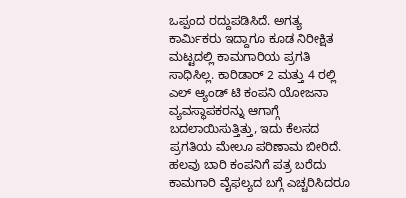ಒಪ್ಪಂದ ರದ್ದುಪಡಿಸಿದೆ. ಅಗತ್ಯ ಕಾರ್ಮಿಕರು ಇದ್ದಾಗೂ ಕೂಡ ನಿರೀಕ್ಷಿತ ಮಟ್ಟದಲ್ಲಿ ಕಾಮಗಾರಿಯ ಪ್ರಗತಿ ಸಾಧಿಸಿಲ್ಲ. ಕಾರಿಡಾರ್ 2 ಮತ್ತು 4 ರಲ್ಲಿ ಎಲ್ ಆ್ಯಂಡ್‌ ಟಿ ಕಂಪನಿ ಯೋಜನಾ ವ್ಯವಸ್ಥಾಪಕರನ್ನು ಆಗಾಗ್ಗೆ ಬದಲಾಯಿಸುತ್ತಿತ್ತು, ಇದು ಕೆಲಸದ ಪ್ರಗತಿಯ ಮೇಲೂ ಪರಿಣಾಮ ಬೀರಿದೆ. ಹಲವು ಬಾರಿ ಕಂಪನಿಗೆ ಪತ್ರ ಬರೆದು ಕಾಮಗಾರಿ ವೈಫಲ್ಯದ ಬಗ್ಗೆ ಎಚ್ಚರಿಸಿದರೂ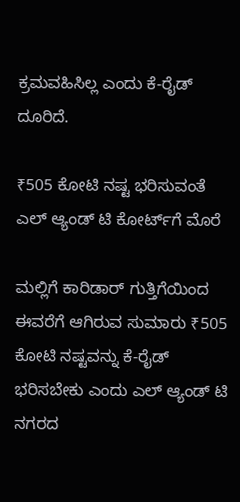ಕ್ರಮವಹಿಸಿಲ್ಲ ಎಂದು ಕೆ-ರೈಡ್‌ ದೂರಿದೆ.

₹505 ಕೋಟಿ ನಷ್ಟ ಭರಿಸುವಂತೆ ಎಲ್‌ ಆ್ಯಂಡ್‌ ಟಿ ಕೋರ್ಟ್‌ಗೆ ಮೊರೆ

ಮಲ್ಲಿಗೆ ಕಾರಿಡಾರ್‌ ಗುತ್ತಿಗೆಯಿಂದ ಈವರೆಗೆ ಆಗಿರುವ ಸುಮಾರು ₹505 ಕೋಟಿ ನಷ್ಟವನ್ನು ಕೆ-ರೈಡ್‌ ಭರಿಸಬೇಕು ಎಂದು ಎಲ್‌ ಆ್ಯಂಡ್‌ ಟಿ ನಗರದ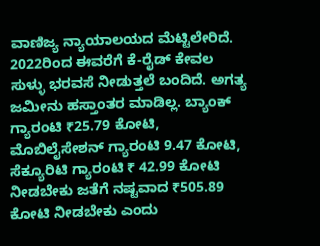ವಾಣಿಜ್ಯ ನ್ಯಾಯಾಲಯದ ಮೆಟ್ಟಿಲೇರಿದೆ. 2022ರಿಂದ ಈವರೆಗೆ ಕೆ-ರೈಡ್‌ ಕೇವಲ ಸುಳ್ಳು ಭರವಸೆ ನೀಡುತ್ತಲೆ ಬಂದಿದೆ. ಅಗತ್ಯ ಜಮೀನು ಹಸ್ತಾಂತರ ಮಾಡಿಲ್ಲ. ಬ್ಯಾಂಕ್‌ ಗ್ಯಾರಂಟಿ ₹25.79 ಕೋಟಿ, ಮೊಬಿಲೈಸೇಶನ್‌ ಗ್ಯಾರಂಟಿ 9.47 ಕೋಟಿ, ಸೆಕ್ಯೂರಿಟಿ ಗ್ಯಾರಂಟಿ ₹ 42.99 ಕೋಟಿ ನೀಡಬೇಕು ಜತೆಗೆ ನಷ್ಟವಾದ ₹505.89 ಕೋಟಿ ನೀಡಬೇಕು ಎಂದು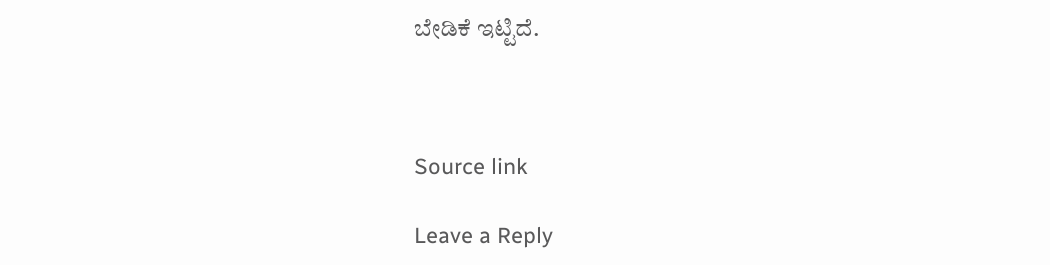ಬೇಡಿಕೆ ಇಟ್ಟಿದೆ.



Source link

Leave a Reply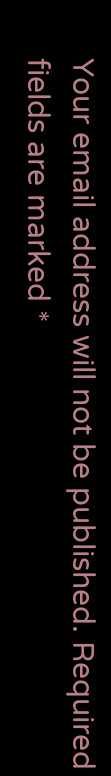Your email address will not be published. Required fields are marked *